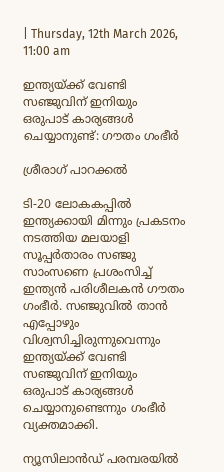| Thursday, 12th March 2026, 11:00 am

ഇന്ത്യയ്ക്ക് വേണ്ടി സഞ്ജുവിന് ഇനിയും ഒരുപാട് കാര്യങ്ങള്‍ ചെയ്യാനുണ്ട്: ഗൗതം ഗംഭീര്‍

ശ്രീരാഗ് പാറക്കല്‍

ടി-20 ലോകകപ്പില്‍ ഇന്ത്യക്കായി മിന്നും പ്രകടനം നടത്തിയ മലയാളി സൂപ്പര്‍താരം സഞ്ജു സാംസണെ പ്രശംസിച്ച് ഇന്ത്യന്‍ പരിശീലകന്‍ ഗൗതം ഗംഭീര്‍. സഞ്ജുവില്‍ താന്‍ എപ്പോഴും വിശ്വസിച്ചിരുന്നുവെന്നും ഇന്ത്യയ്ക്ക് വേണ്ടി സഞ്ജുവിന് ഇനിയും ഒരുപാട് കാര്യങ്ങള്‍ ചെയ്യാനുണ്ടെന്നും ഗംഭീര്‍ വ്യക്തമാക്കി.

ന്യൂസിലാന്‍ഡ് പരമ്പരയില്‍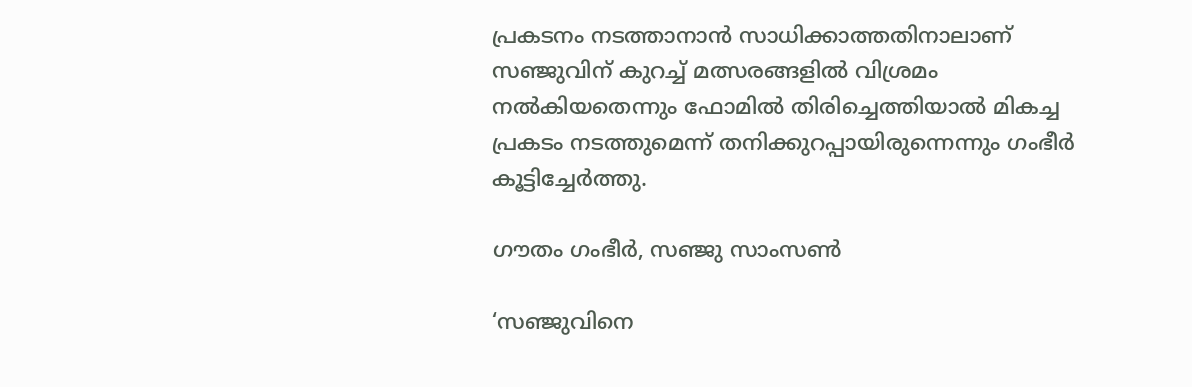പ്രകടനം നടത്താനാന്‍ സാധിക്കാത്തതിനാലാണ് സഞ്ജുവിന് കുറച്ച് മത്സരങ്ങളില്‍ വിശ്രമം നല്‍കിയതെന്നും ഫോമില്‍ തിരിച്ചെത്തിയാല്‍ മികച്ച പ്രകടം നടത്തുമെന്ന് തനിക്കുറപ്പായിരുന്നെന്നും ഗംഭീര്‍ കൂട്ടിച്ചേര്‍ത്തു.

ഗൗതം ഗംഭീര്‍, സഞ്ജു സാംസൺ

‘സഞ്ജുവിനെ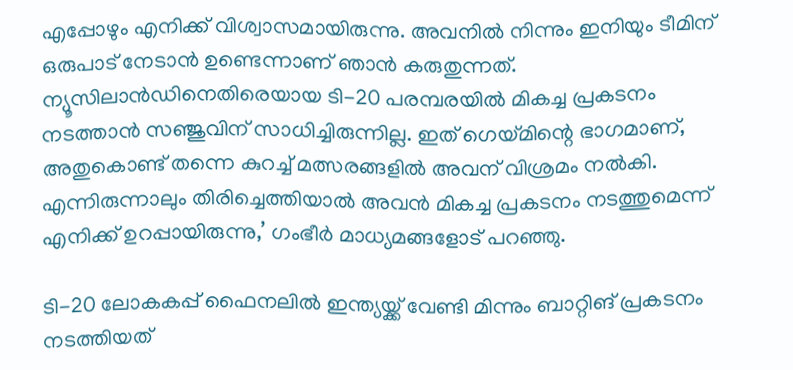എപ്പോഴും എനിക്ക് വിശ്വാസമായിരുന്നു. അവനില്‍ നിന്നും ഇനിയും ടീമിന് ഒരുപാട് നേടാന്‍ ഉണ്ടെന്നാണ് ഞാന്‍ കരുതുന്നത്. ന്യൂസിലാന്‍ഡിനെതിരെയായ ടി-20 പരമ്പരയില്‍ മികച്ച പ്രകടനം നടത്താന്‍ സഞ്ജുവിന് സാധിച്ചിരുന്നില്ല. ഇത് ഗെയ്മിന്റെ ഭാഗമാണ്, അതുകൊണ്ട് തന്നെ കുറച്ച് മത്സരങ്ങളില്‍ അവന് വിശ്രമം നല്‍കി. എന്നിരുന്നാലും തിരിച്ചെത്തിയാല്‍ അവന്‍ മികച്ച പ്രകടനം നടത്തുമെന്ന് എനിക്ക് ഉറപ്പായിരുന്നു,’ ഗംഭീര്‍ മാധ്യമങ്ങളോട് പറഞ്ഞു.

ടി-20 ലോകകപ്പ് ഫൈനലില്‍ ഇന്ത്യയ്ക്ക് വേണ്ടി മിന്നും ബാറ്റിങ് പ്രകടനം നടത്തിയത്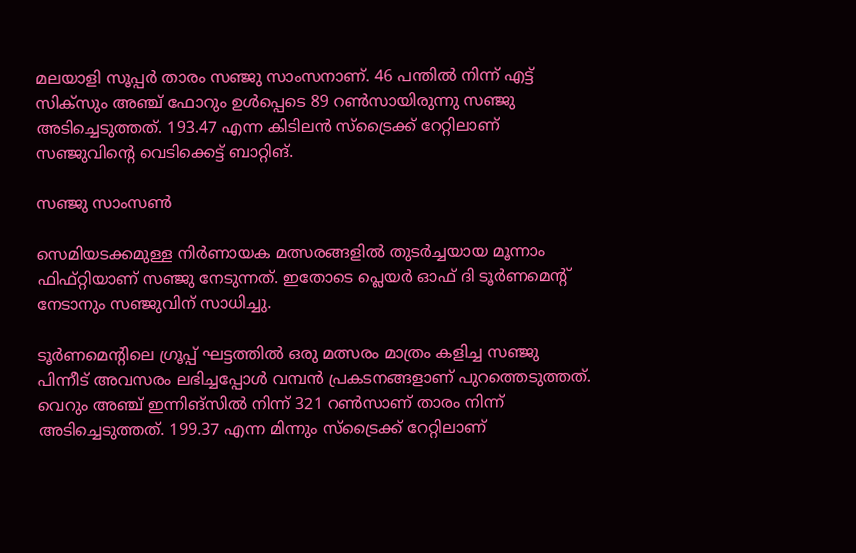മലയാളി സൂപ്പര്‍ താരം സഞ്ജു സാംസനാണ്. 46 പന്തില്‍ നിന്ന് എട്ട് സിക്‌സും അഞ്ച് ഫോറും ഉള്‍പ്പെടെ 89 റണ്‍സായിരുന്നു സഞ്ജു അടിച്ചെടുത്തത്. 193.47 എന്ന കിടിലന്‍ സ്‌ട്രൈക്ക് റേറ്റിലാണ് സഞ്ജുവിന്റെ വെടിക്കെട്ട് ബാറ്റിങ്.

സഞ്ജു സാംസൺ

സെമിയടക്കമുള്ള നിര്‍ണായക മത്സരങ്ങളില്‍ തുടര്‍ച്ചയായ മൂന്നാം ഫിഫ്റ്റിയാണ് സഞ്ജു നേടുന്നത്. ഇതോടെ പ്ലെയര്‍ ഓഫ് ദി ടൂര്‍ണമെന്റ് നേടാനും സഞ്ജുവിന് സാധിച്ചു.

ടൂര്‍ണമെന്റിലെ ഗ്രൂപ്പ് ഘട്ടത്തില്‍ ഒരു മത്സരം മാത്രം കളിച്ച സഞ്ജു പിന്നീട് അവസരം ലഭിച്ചപ്പോള്‍ വമ്പന്‍ പ്രകടനങ്ങളാണ് പുറത്തെടുത്തത്. വെറും അഞ്ച് ഇന്നിങ്സില്‍ നിന്ന് 321 റണ്‍സാണ് താരം നിന്ന് അടിച്ചെടുത്തത്. 199.37 എന്ന മിന്നും സ്‌ട്രൈക്ക് റേറ്റിലാണ്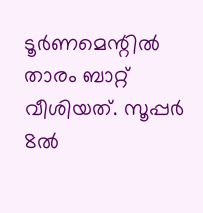ടൂര്‍ണമെന്റില്‍ താരം ബാറ്റ് വീശിയത്. സൂപ്പര്‍ 8ല്‍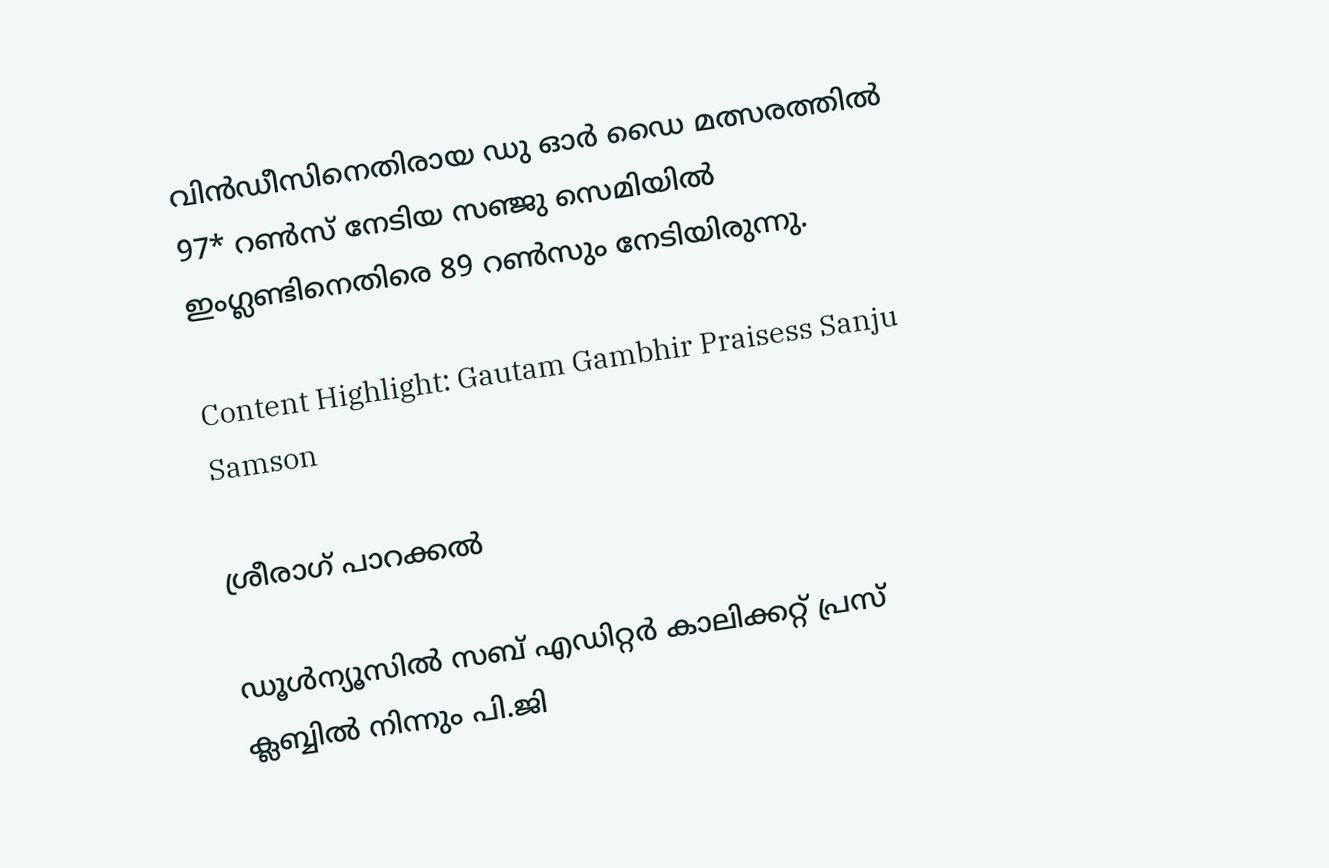വിന്‍ഡീസിനെതിരായ ഡു ഓര്‍ ഡൈ മത്സരത്തില്‍ 97* റണ്‍സ് നേടിയ സഞ്ജു സെമിയില്‍ ഇംഗ്ലണ്ടിനെതിരെ 89 റണ്‍സും നേടിയിരുന്നു.

Content Highlight: Gautam Gambhir Praisess Sanju Samson

ശ്രീരാഗ് പാറക്കല്‍

ഡൂള്‍ന്യൂസില്‍ സബ് എഡിറ്റര്‍ കാലിക്കറ്റ് പ്രസ് ക്ലബ്ബില്‍ നിന്നും പി.ജി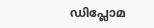ഡിപ്ലോമ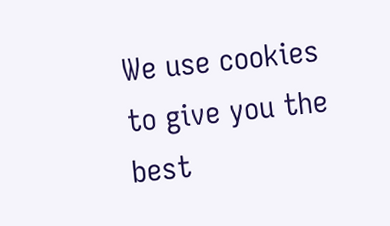We use cookies to give you the best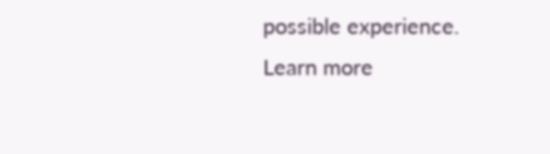possible experience. Learn more